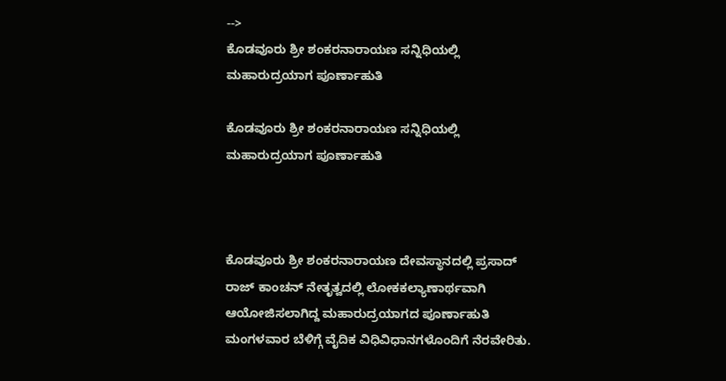-->
ಕೊಡವೂರು ಶ್ರೀ ಶಂಕರನಾರಾಯಣ ಸನ್ನಿಧಿಯಲ್ಲಿ ಮಹಾರುದ್ರಯಾಗ ಪೂರ್ಣಾಹುತಿ

ಕೊಡವೂರು ಶ್ರೀ ಶಂಕರನಾರಾಯಣ ಸನ್ನಿಧಿಯಲ್ಲಿ ಮಹಾರುದ್ರಯಾಗ ಪೂರ್ಣಾಹುತಿ



ಕೊಡವೂರು ಶ್ರೀ ಶಂಕರನಾರಾಯಣ ದೇವಸ್ಥಾನದಲ್ಲಿ ಪ್ರಸಾದ್ ರಾಜ್ ಕಾಂಚನ್ ನೇತೃತ್ವದಲ್ಲಿ ಲೋಕಕಲ್ಯಾಣಾರ್ಥವಾಗಿ ಆಯೋಜಿಸಲಾಗಿದ್ದ ಮಹಾರುದ್ರಯಾಗದ ಪೂರ್ಣಾಹುತಿ ಮಂಗಳವಾರ ಬೆಳಿಗ್ಗೆ ವೈದಿಕ ವಿಧಿವಿಧಾನಗಳೊಂದಿಗೆ ನೆರವೇರಿತು.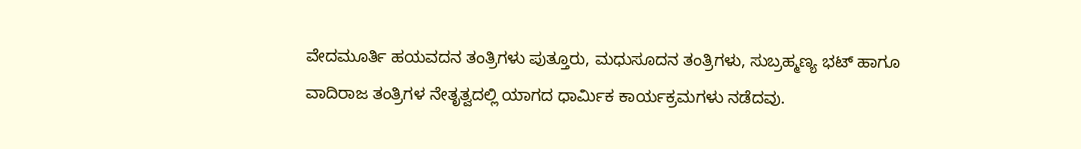ವೇದಮೂರ್ತಿ ಹಯವದನ ತಂತ್ರಿಗಳು ಪುತ್ತೂರು, ಮಧುಸೂದನ ತಂತ್ರಿಗಳು, ಸುಬ್ರಹ್ಮಣ್ಯ ಭಟ್ ಹಾಗೂ ವಾದಿರಾಜ ತಂತ್ರಿಗಳ ನೇತೃತ್ವದಲ್ಲಿ ಯಾಗದ ಧಾರ್ಮಿಕ ಕಾರ್ಯಕ್ರಮಗಳು ನಡೆದವು.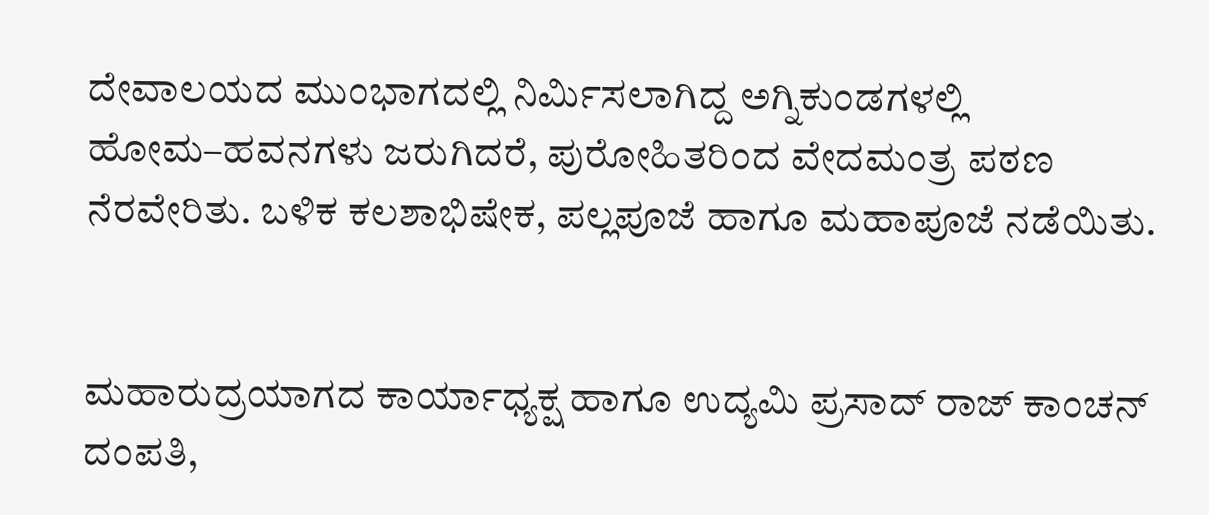ದೇವಾಲಯದ ಮುಂಭಾಗದಲ್ಲಿ ನಿರ್ಮಿಸಲಾಗಿದ್ದ ಅಗ್ನಿಕುಂಡಗಳಲ್ಲಿ ಹೋಮ–ಹವನಗಳು ಜರುಗಿದರೆ, ಪುರೋಹಿತರಿಂದ ವೇದಮಂತ್ರ ಪಠಣ ನೆರವೇರಿತು. ಬಳಿಕ ಕಲಶಾಭಿಷೇಕ, ಪಲ್ಲಪೂಜೆ ಹಾಗೂ ಮಹಾಪೂಜೆ ನಡೆಯಿತು.


ಮಹಾರುದ್ರಯಾಗದ ಕಾರ್ಯಾಧ್ಯಕ್ಷ ಹಾಗೂ ಉದ್ಯಮಿ ಪ್ರಸಾದ್ ರಾಜ್ ಕಾಂಚನ್ ದಂಪತಿ,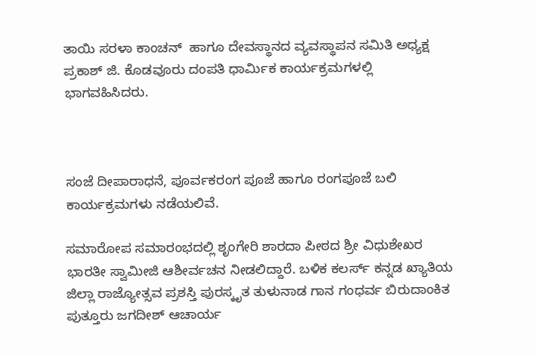ತಾಯಿ ಸರಳಾ ಕಾಂಚನ್  ಹಾಗೂ ದೇವಸ್ಥಾನದ ವ್ಯವಸ್ಥಾಪನ ಸಮಿತಿ ಅಧ್ಯಕ್ಷ ಪ್ರಕಾಶ್ ಜಿ. ಕೊಡವೂರು ದಂಪತಿ ಧಾರ್ಮಿಕ ಕಾರ್ಯಕ್ರಮಗಳಲ್ಲಿ ಭಾಗವಹಿಸಿದರು.



ಸಂಜೆ ದೀಪಾರಾಧನೆ, ಪೂರ್ವಕರಂಗ ಪೂಜೆ ಹಾಗೂ ರಂಗಪೂಜೆ ಬಲಿ ಕಾರ್ಯಕ್ರಮಗಳು ನಡೆಯಲಿವೆ.

ಸಮಾರೋಪ ಸಮಾರಂಭದಲ್ಲಿ ಶೃಂಗೇರಿ ಶಾರದಾ ಪೀಠದ ಶ್ರೀ ವಿಧುಶೇಖರ ಭಾರತೀ ಸ್ವಾಮೀಜಿ ಆಶೀರ್ವಚನ ನೀಡಲಿದ್ದಾರೆ. ಬಳಿಕ ಕಲರ್ಸ್ ಕನ್ನಡ ಖ್ಯಾತಿಯ ಜಿಲ್ಲಾ ರಾಜ್ಯೋತ್ಸವ ಪ್ರಶಸ್ತಿ ಪುರಸ್ಕೃತ ತುಳುನಾಡ ಗಾನ ಗಂಧರ್ವ ಬಿರುದಾಂಕಿತ ಪುತ್ತೂರು ಜಗದೀಶ್ ಆಚಾರ್ಯ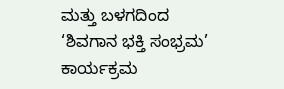ಮತ್ತು ಬಳಗದಿಂದ ‘ಶಿವಗಾನ ಭಕ್ತಿ ಸಂಭ್ರಮ’ ಕಾರ್ಯಕ್ರಮ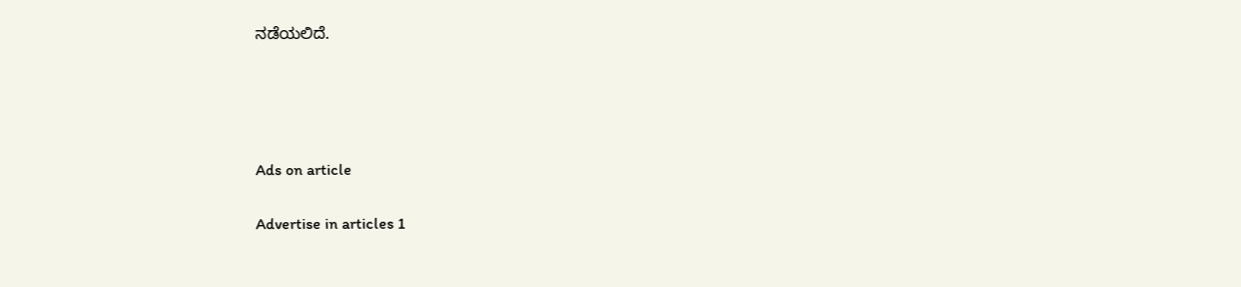ನಡೆಯಲಿದೆ.




Ads on article

Advertise in articles 1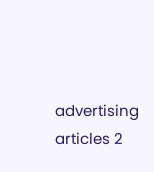advertising articles 2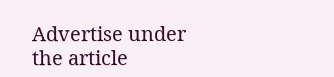Advertise under the article